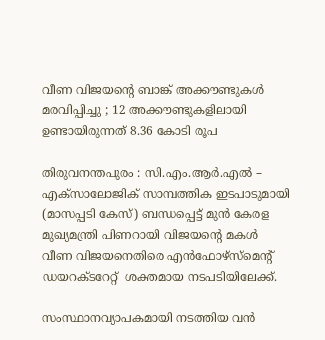വീണ വിജയന്റെ ബാങ്ക് അക്കൗണ്ടുകൾ മരവിപ്പിച്ചു ; 12 അക്കൗണ്ടുകളിലായി ഉണ്ടായിരുന്നത് 8.36 കോടി രൂപ

തിരുവനന്തപുരം : സി.എം.ആർ.എൽ – എക്സാലോജിക് സാമ്പത്തിക ഇടപാടുമായി (മാസപ്പടി കേസ്) ബന്ധപ്പെട്ട് മുൻ കേരള മുഖ്യമന്ത്രി പിണറായി വിജയന്റെ മകൾ വീണ വിജയനെതിരെ എൻഫോഴ്സ്മെന്റ് ഡയറക്ടറേറ്റ്  ശക്തമായ നടപടിയിലേക്ക്.

സംസ്ഥാനവ്യാപകമായി നടത്തിയ വൻ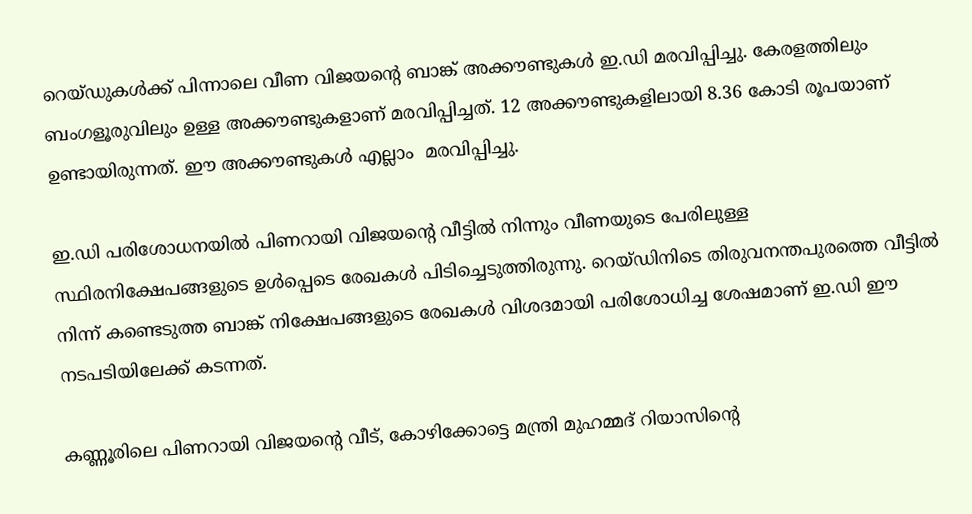റെയ്ഡുകൾക്ക് പിന്നാലെ വീണ വിജയന്റെ ബാങ്ക് അക്കൗണ്ടുകൾ ഇ.ഡി മരവിപ്പിച്ചു. കേരളത്തിലും ബംഗളൂരുവിലും ഉള്ള അക്കൗണ്ടുകളാണ് മരവിപ്പിച്ചത്. 12 അക്കൗണ്ടുകളിലായി 8.36 കോടി രൂപയാണ് ഉണ്ടായിരുന്നത്. ഈ അക്കൗണ്ടുകൾ എല്ലാം  മരവിപ്പിച്ചു.

ഇ.ഡി പരിശോധനയിൽ പിണറായി വിജയന്റെ വീട്ടിൽ നിന്നും വീണയുടെ പേരിലുള്ള സ്ഥിരനിക്ഷേപങ്ങളുടെ ഉൾപ്പെടെ രേഖകൾ പിടിച്ചെടുത്തിരുന്നു. റെയ്ഡിനിടെ തിരുവനന്തപുരത്തെ വീട്ടിൽ നിന്ന് കണ്ടെടുത്ത ബാങ്ക് നിക്ഷേപങ്ങളുടെ രേഖകൾ വിശദമായി പരിശോധിച്ച ശേഷമാണ് ഇ.ഡി ഈ നടപടിയിലേക്ക് കടന്നത്.

കണ്ണൂരിലെ പിണറായി വിജയന്റെ വീട്, കോഴിക്കോട്ടെ മന്ത്രി മുഹമ്മദ് റിയാസിന്റെ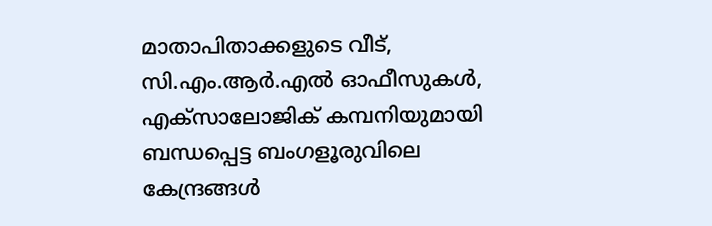മാതാപിതാക്കളുടെ വീട്, സി.എം.ആർ.എൽ ഓഫീസുകൾ, എക്സാലോജിക് കമ്പനിയുമായി ബന്ധപ്പെട്ട ബംഗളൂരുവിലെ കേന്ദ്രങ്ങൾ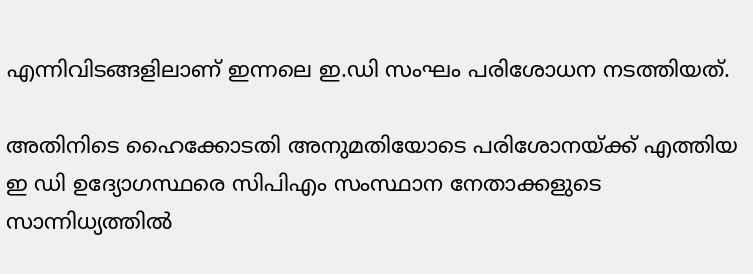എന്നിവിടങ്ങളിലാണ് ഇന്നലെ ഇ.ഡി സംഘം പരിശോധന നടത്തിയത്.

അതിനിടെ ഹൈക്കോടതി അനുമതിയോടെ പരിശോനയ്ക്ക് എത്തിയ ഇ ഡി ഉദ്യോഗസ്ഥരെ സിപിഎം സംസ്ഥാന നേതാക്കളുടെ സാന്നിധ്യത്തിൽ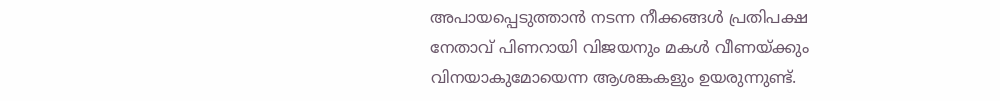അപായപ്പെടുത്താൻ നടന്ന നീക്കങ്ങൾ പ്രതിപക്ഷ നേതാവ് പിണറായി വിജയനും മകൾ വീണയ്ക്കും വിനയാകുമോയെന്ന ആശങ്കകളും ഉയരുന്നുണ്ട്.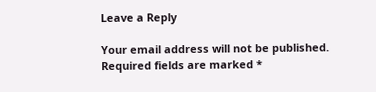Leave a Reply

Your email address will not be published. Required fields are marked *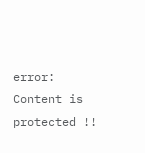error: Content is protected !!